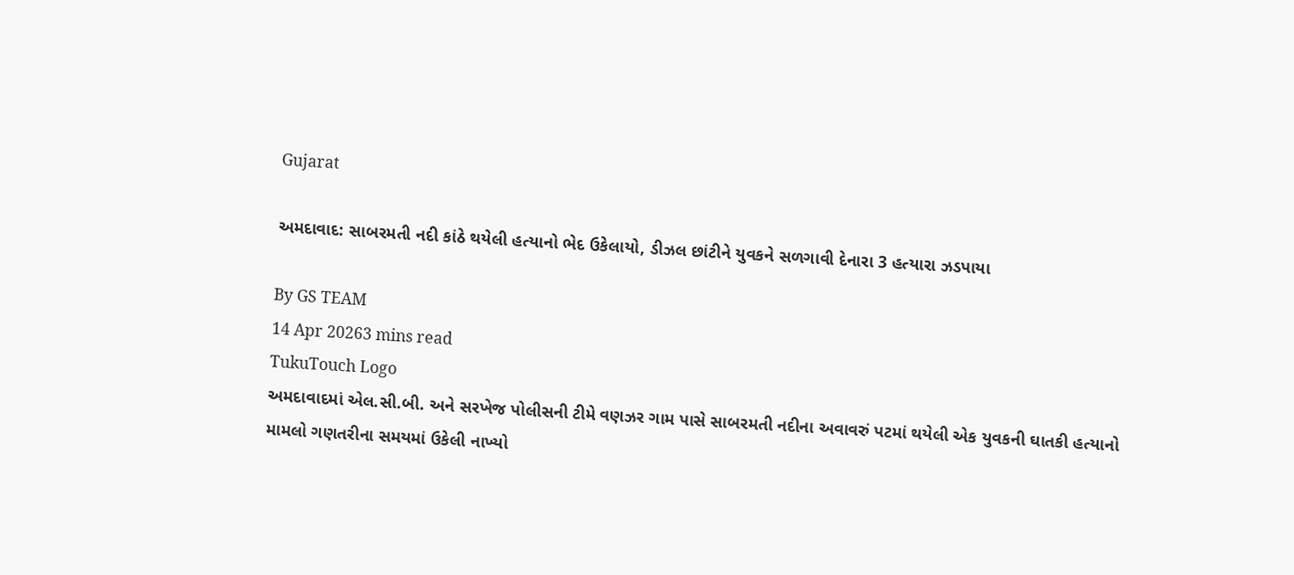Gujarat

અમદાવાદ: સાબરમતી નદી કાંઠે થયેલી હત્યાનો ભેદ ઉકેલાયો, ડીઝલ છાંટીને યુવકને સળગાવી દેનારા 3 હત્યારા ઝડપાયા

By GS TEAM
14 Apr 20263 mins read
TukuTouch Logo
અમદાવાદમાં એલ.સી.બી. અને સરખેજ પોલીસની ટીમે વણઝર ગામ પાસે સાબરમતી નદીના અવાવરું પટમાં થયેલી એક યુવકની ઘાતકી હત્યાનો મામલો ગણતરીના સમયમાં ઉકેલી નાખ્યો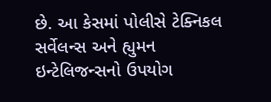છે. આ કેસમાં પોલીસે ટેક્નિકલ સર્વેલન્સ અને હ્યુમન ઇન્ટેલિજન્સનો ઉપયોગ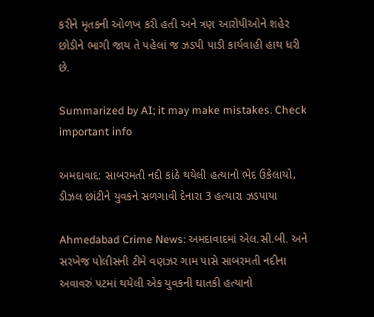કરીને મૃતકની ઓળખ કરી હતી અને ત્રણ આરોપીઓને શહેર છોડીને ભાગી જાય તે પહેલાં જ ઝડપી પાડી કાર્યવાહી હાથ ધરી છે.

Summarized by AI; it may make mistakes. Check important info

અમદાવાદ: સાબરમતી નદી કાંઠે થયેલી હત્યાનો ભેદ ઉકેલાયો, ડીઝલ છાંટીને યુવકને સળગાવી દેનારા 3 હત્યારા ઝડપાયા

Ahmedabad Crime News: અમદાવાદમાં એલ.સી.બી. અને સરખેજ પોલીસની ટીમે વણઝર ગામ પાસે સાબરમતી નદીના અવાવરું પટમાં થયેલી એક યુવકની ઘાતકી હત્યાનો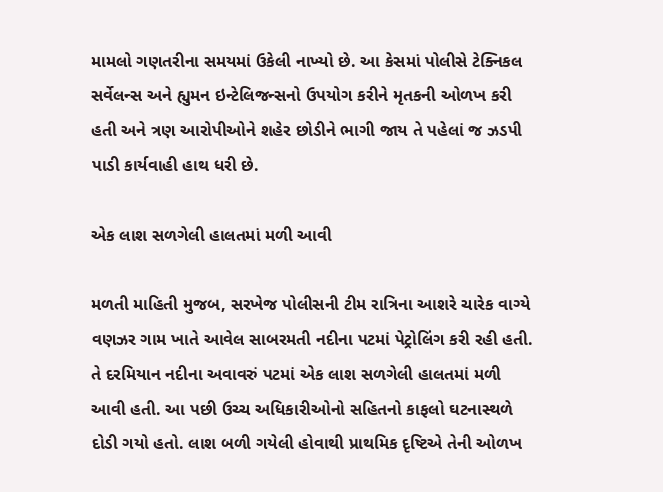મામલો ગણતરીના સમયમાં ઉકેલી નાખ્યો છે. આ કેસમાં પોલીસે ટેક્નિકલ સર્વેલન્સ અને હ્યુમન ઇન્ટેલિજન્સનો ઉપયોગ કરીને મૃતકની ઓળખ કરી હતી અને ત્રણ આરોપીઓને શહેર છોડીને ભાગી જાય તે પહેલાં જ ઝડપી પાડી કાર્યવાહી હાથ ધરી છે.

એક લાશ સળગેલી હાલતમાં મળી આવી

મળતી માહિતી મુજબ, સરખેજ પોલીસની ટીમ રાત્રિના આશરે ચારેક વાગ્યે વણઝર ગામ ખાતે આવેલ સાબરમતી નદીના પટમાં પેટ્રોલિંગ કરી રહી હતી. તે દરમિયાન નદીના અવાવરું પટમાં એક લાશ સળગેલી હાલતમાં મળી આવી હતી. આ પછી ઉચ્ચ અધિકારીઓનો સહિતનો કાફલો ઘટનાસ્થળે દોડી ગયો હતો. લાશ બળી ગયેલી હોવાથી પ્રાથમિક દૃષ્ટિએ તેની ઓળખ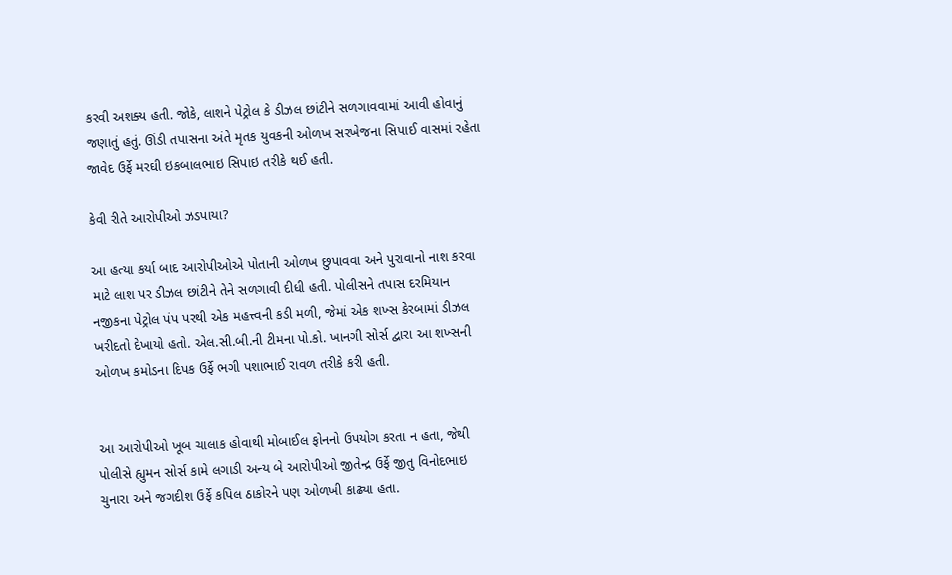કરવી અશક્ય હતી. જોકે, લાશને પેટ્રોલ કે ડીઝલ છાંટીને સળગાવવામાં આવી હોવાનું જણાતું હતું. ઊંડી તપાસના અંતે મૃતક યુવકની ઓળખ સરખેજના સિપાઈ વાસમાં રહેતા જાવેદ ઉર્ફે મરઘી ઇકબાલભાઇ સિપાઇ તરીકે થઈ હતી.

કેવી રીતે આરોપીઓ ઝડપાયા?

આ હત્યા કર્યા બાદ આરોપીઓએ પોતાની ઓળખ છુપાવવા અને પુરાવાનો નાશ કરવા માટે લાશ પર ડીઝલ છાંટીને તેને સળગાવી દીધી હતી. પોલીસને તપાસ દરમિયાન નજીકના પેટ્રોલ પંપ પરથી એક મહત્ત્વની કડી મળી, જેમાં એક શખ્સ કેરબામાં ડીઝલ ખરીદતો દેખાયો હતો. એલ.સી.બી.ની ટીમના પો.કો. ખાનગી સોર્સ દ્વારા આ શખ્સની ઓળખ કમોડના દિપક ઉર્ફે ભગી પશાભાઈ રાવળ તરીકે કરી હતી.


આ આરોપીઓ ખૂબ ચાલાક હોવાથી મોબાઈલ ફોનનો ઉપયોગ કરતા ન હતા, જેથી પોલીસે હ્યુમન સોર્સ કામે લગાડી અન્ય બે આરોપીઓ જીતેન્દ્ર ઉર્ફે જીતુ વિનોદભાઇ ચુનારા અને જગદીશ ઉર્ફે કપિલ ઠાકોરને પણ ઓળખી કાઢ્યા હતા.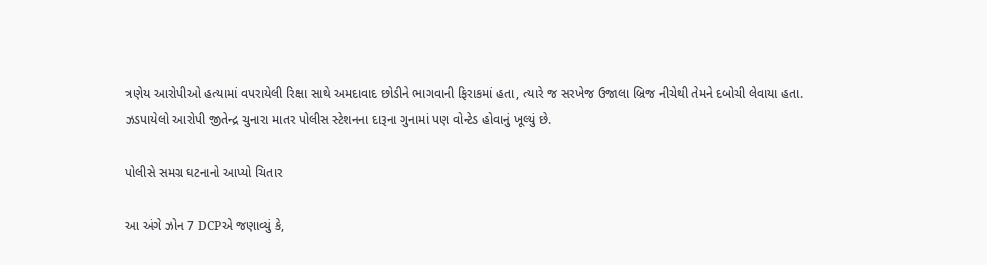ત્રણેય આરોપીઓ હત્યામાં વપરાયેલી રિક્ષા સાથે અમદાવાદ છોડીને ભાગવાની ફિરાકમાં હતા, ત્યારે જ સરખેજ ઉજાલા બ્રિજ નીચેથી તેમને દબોચી લેવાયા હતા. ઝડપાયેલો આરોપી જીતેન્દ્ર ચુનારા માતર પોલીસ સ્ટેશનના દારૂના ગુનામાં પણ વોન્ટેડ હોવાનું ખૂલ્યું છે.

પોલીસે સમગ્ર ઘટનાનો આપ્યો ચિતાર

આ અંગે ઝોન 7 DCPએ જણાવ્યું કે,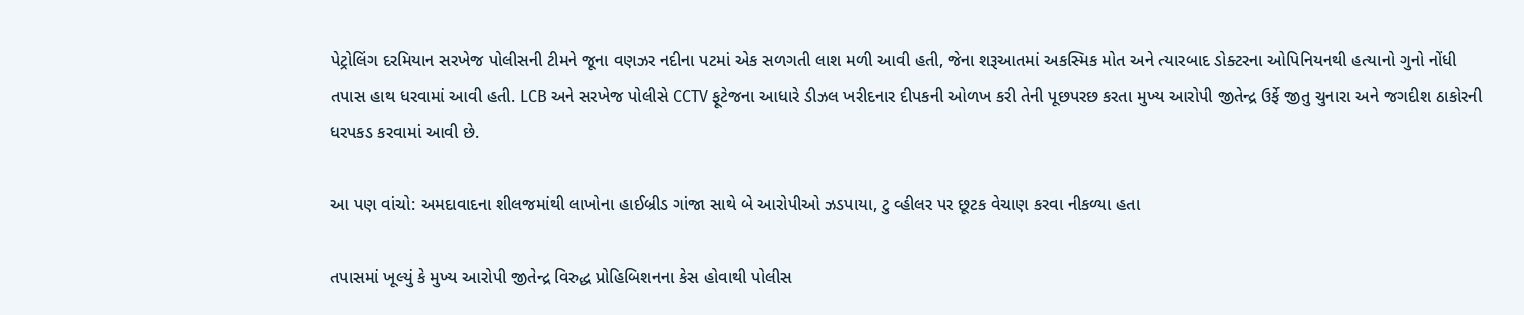પેટ્રોલિંગ દરમિયાન સરખેજ પોલીસની ટીમને જૂના વણઝર નદીના પટમાં એક સળગતી લાશ મળી આવી હતી, જેના શરૂઆતમાં અકસ્મિક મોત અને ત્યારબાદ ડોક્ટરના ઓપિનિયનથી હત્યાનો ગુનો નોંધી તપાસ હાથ ધરવામાં આવી હતી. LCB અને સરખેજ પોલીસે CCTV ફૂટેજના આધારે ડીઝલ ખરીદનાર દીપકની ઓળખ કરી તેની પૂછપરછ કરતા મુખ્ય આરોપી જીતેન્દ્ર ઉર્ફે જીતુ ચુનારા અને જગદીશ ઠાકોરની ધરપકડ કરવામાં આવી છે.

આ પણ વાંચો: અમદાવાદના શીલજમાંથી લાખોના હાઈબ્રીડ ગાંજા સાથે બે આરોપીઓ ઝડપાયા, ટુ વ્હીલર પર છૂટક વેચાણ કરવા નીકળ્યા હતા

તપાસમાં ખૂલ્યું કે મુખ્ય આરોપી જીતેન્દ્ર વિરુદ્ધ પ્રોહિબિશનના કેસ હોવાથી પોલીસ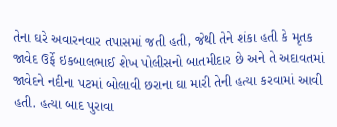તેના ઘરે અવારનવાર તપાસમાં જતી હતી, જેથી તેને શંકા હતી કે મૃતક જાવેદ ઉર્ફે ઇકબાલભાઈ શેખ પોલીસનો બાતમીદાર છે અને તે અદાવતમાં જાવેદને નદીના પટમાં બોલાવી છરાના ઘા મારી તેની હત્યા કરવામાં આવી હતી. હત્યા બાદ પુરાવા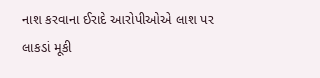નાશ કરવાના ઈરાદે આરોપીઓએ લાશ પર લાકડાં મૂકી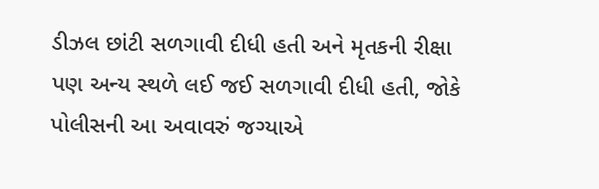ડીઝલ છાંટી સળગાવી દીધી હતી અને મૃતકની રીક્ષા પણ અન્ય સ્થળે લઈ જઈ સળગાવી દીધી હતી, જોકે પોલીસની આ અવાવરું જગ્યાએ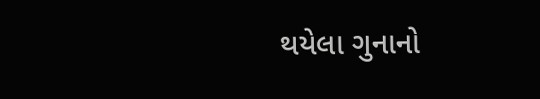થયેલા ગુનાનો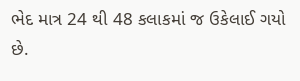ભેદ માત્ર 24 થી 48 કલાકમાં જ ઉકેલાઈ ગયો છે.